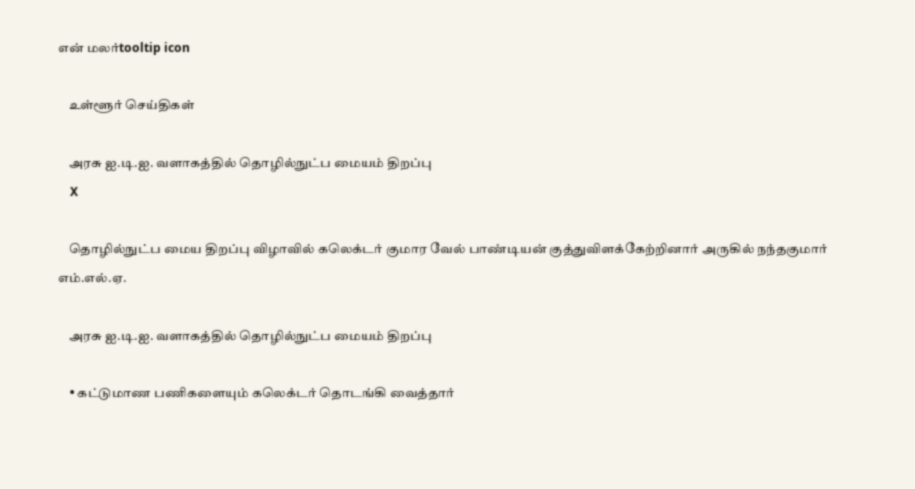என் மலர்tooltip icon

    உள்ளூர் செய்திகள்

    அரசு ஐ.டி.ஐ. வளாகத்தில் தொழில்நுட்ப மையம் திறப்பு
    X

    தொழில்நுட்ப மைய திறப்பு விழாவில் கலெக்டர் குமார வேல் பாண்டியன் குத்துவிளக்கேற்றினார் அருகில் நந்தகுமார் எம்.எல்.ஏ.

    அரசு ஐ.டி.ஐ. வளாகத்தில் தொழில்நுட்ப மையம் திறப்பு

    • கட்டுமாண பணிகளையும் கலெக்டர் தொடங்கி வைத்தார்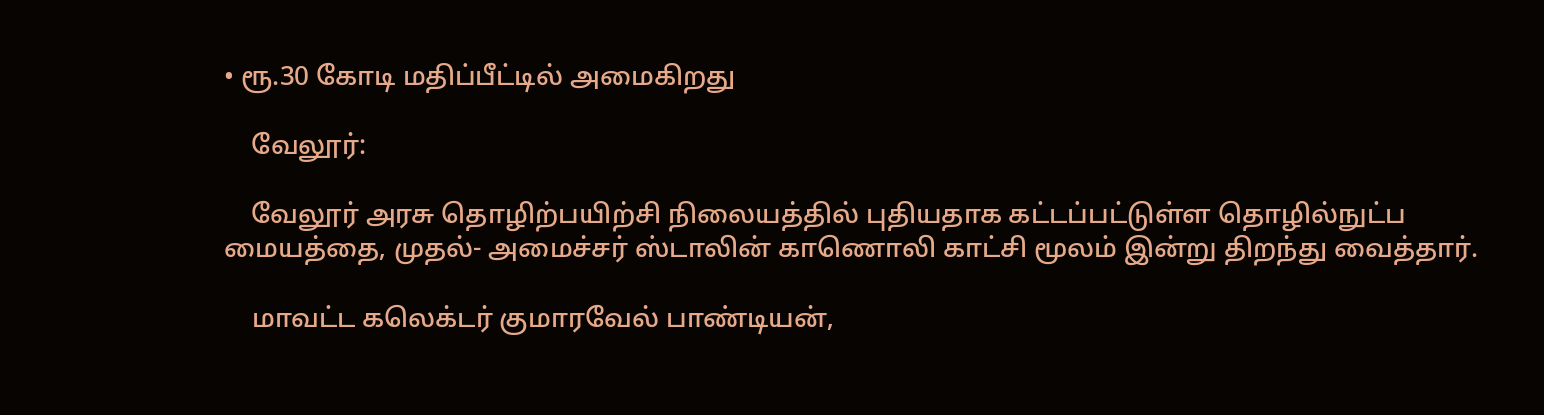• ரூ.30 கோடி மதிப்பீட்டில் அமைகிறது

    வேலூர்:

    வேலூர் அரசு தொழிற்பயிற்சி நிலையத்தில் புதியதாக கட்டப்பட்டுள்ள தொழில்நுட்ப மையத்தை, முதல்- அமைச்சர் ஸ்டாலின் காணொலி காட்சி மூலம் இன்று திறந்து வைத்தார்.

    மாவட்ட கலெக்டர் குமாரவேல் பாண்டியன்,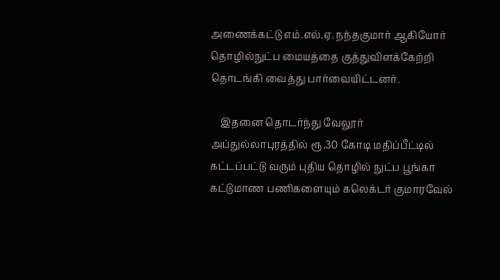அணைக்கட்டு எம்.எல்.ஏ. நந்தகுமார் ஆகியோர் தொழில்நுட்ப மையத்தை குத்துவிளக்கேற்றி தொடங்கி வைத்து பார்வையிட்டனர்.

    இதனை தொடர்ந்து வேலூர் அப்துல்லாபுரத்தில் ரூ.30 கோடி மதிப்பீட்டில் கட்டப்பட்டு வரும் புதிய தொழில் நுட்ப பூங்கா கட்டுமாண பணிகளையும் கலெக்டர் குமாரவேல்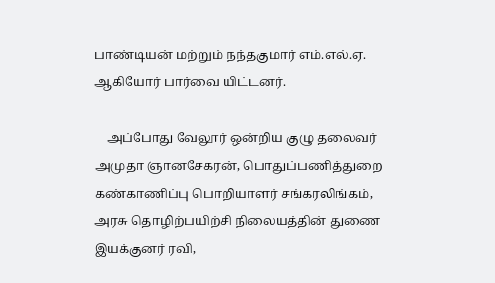பாண்டியன் மற்றும் நந்தகுமார் எம்.எல்.ஏ. ஆகியோர் பார்வை யிட்டனர்.

    அப்போது வேலூர் ஒன்றிய குழு தலைவர் அமுதா ஞானசேகரன், பொதுப்பணித்துறை கண்காணிப்பு பொறியாளர் சங்கரலிங்கம், அரசு தொழிற்பயிற்சி நிலையத்தின் துணை இயக்குனர் ரவி,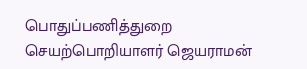பொதுப்பணித்துறை செயற்பொறியாளர் ஜெயராமன்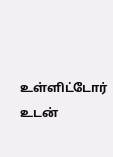உள்ளிட்டோர் உடன்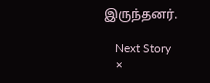இருந்தனர்.

    Next Story
    ×